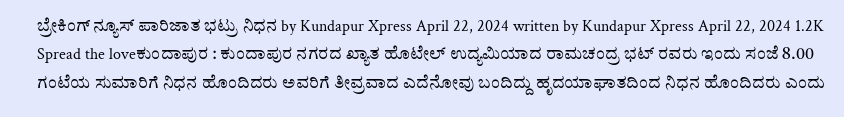ಬ್ರೇಕಿಂಗ್ ನ್ಯೂಸ್ ಪಾರಿಜಾತ ಭಟ್ರು ನಿಧನ by Kundapur Xpress April 22, 2024 written by Kundapur Xpress April 22, 2024 1.2K Spread the loveಕುಂದಾಪುರ : ಕುಂದಾಪುರ ನಗರದ ಖ್ಯಾತ ಹೊಟೇಲ್ ಉದ್ಯಮಿಯಾದ ರಾಮಚಂದ್ರ ಭಟ್ ರವರು ಇಂದು ಸಂಜೆ 8.00 ಗಂಟೆಯ ಸುಮಾರಿಗೆ ನಿಧನ ಹೊಂದಿದರು ಅವರಿಗೆ ತೀವ್ರವಾದ ಎದೆನೋವು ಬಂದಿದ್ದು ಹೃದಯಾಘಾತದಿಂದ ನಿಧನ ಹೊಂದಿದರು ಎಂದು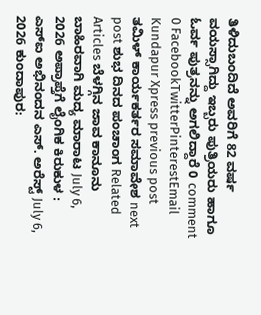ತಿಳಿದುಬಂದಿದೆ ಅವರಿಗೆ 82 ವರ್ಷ ವಯಸ್ಸಾಗಿದ್ದು ಇಬ್ಬರು ಪುತ್ರಿಯರು ಹಾಗೂ ಓರ್ವ ಪುತ್ರನನ್ನು ಅಗಲಿದ್ದಾರೆ 0 comment 0 FacebookTwitterPinterestEmail Kundapur Xpress previous post ತಮಿಳ್ ಕಾರ್ಯಕರ್ತರ ಸಮಾವೇಶ next post ಶುಭ ದಿನದ ಪಂಚಾಂಗ Related Articles ಬೆಳಗ್ಗಿನ ಜಾವ ಕಾನೂನು ಬಾಹಿರವಾಗಿ ಮದ್ಯ ಮಾರಾಟ July 6, 2026 ಅಪ್ರಾಪ್ತೆಗೆ ಲೈಂಗಿಕ ಕಿರುಕುಳ : ಎಸ್ಐ ಅಭಿನಂದನ ಎಸ್. ಅರೆಸ್ಟ್ July 6, 2026 ಕುಂದಾಪುರ: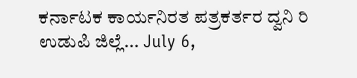ಕರ್ನಾಟಕ ಕಾರ್ಯನಿರತ ಪತ್ರಕರ್ತರ ದ್ವನಿ ರಿ ಉಡುಪಿ ಜಿಲ್ಲೆ... July 6,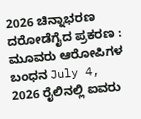2026 ಚಿನ್ನಾಭರಣ ದರೋಡೆಗೈದ ಪ್ರಕರಣ : ಮೂವರು ಆರೋಪಿಗಳ ಬಂಧನ July 4, 2026 ರೈಲಿನಲ್ಲಿ ಐವರು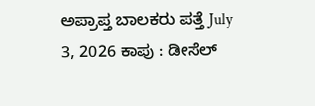ಅಪ್ರಾಪ್ತ ಬಾಲಕರು ಪತ್ತೆ July 3, 2026 ಕಾಪು : ಡೀಸೆಲ್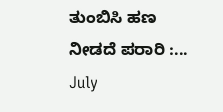ತುಂಬಿಸಿ ಹಣ ನೀಡದೆ ಪರಾರಿ :... July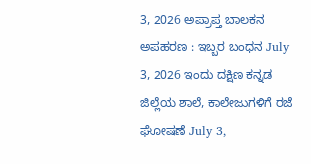3, 2026 ಅಪ್ರಾಪ್ತ ಬಾಲಕನ ಅಪಹರಣ : ಇಬ್ಬರ ಬಂಧನ July 3, 2026 ಇಂದು ದಕ್ಷಿಣ ಕನ್ನಡ ಜಿಲ್ಲೆಯ ಶಾಲೆ, ಕಾಲೇಜುಗಳಿಗೆ ರಜೆ ಘೋಷಣೆ July 3,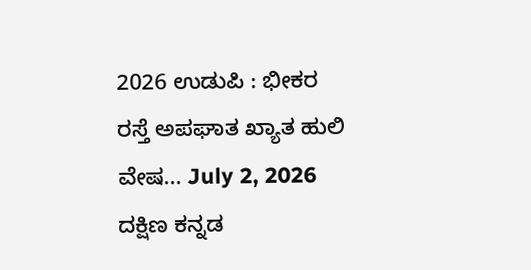2026 ಉಡುಪಿ : ಭೀಕರ ರಸ್ತೆ ಅಪಘಾತ ಖ್ಯಾತ ಹುಲಿ ವೇಷ... July 2, 2026 ದಕ್ಷಿಣ ಕನ್ನಡ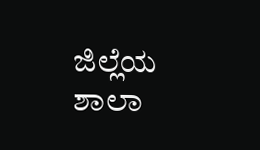ಜಿಲ್ಲೆಯ ಶಾಲಾ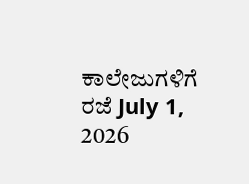ಕಾಲೇಜುಗಳಿಗೆ ರಜೆ July 1, 2026